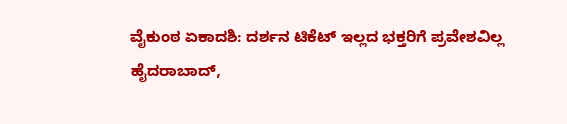ವೈಕುಂಠ ಏಕಾದಶಿ: ದರ್ಶನ ಟಿಕೆಟ್ ಇಲ್ಲದ ಭಕ್ತರಿಗೆ ಪ್ರವೇಶವಿಲ್ಲ
ಹೈದರಾಬಾದ್,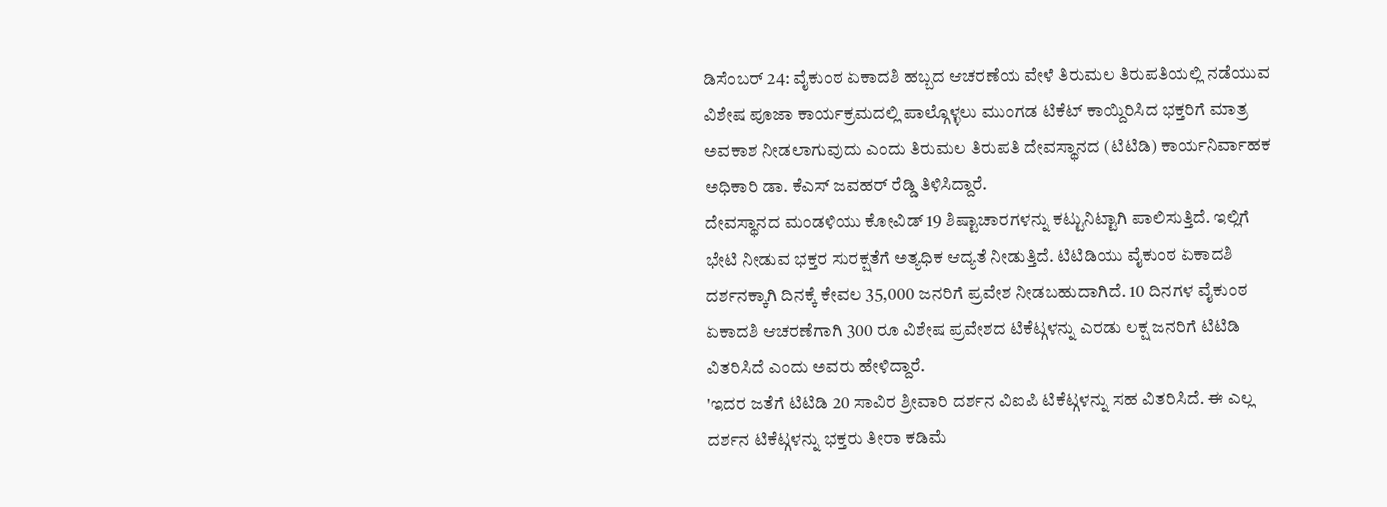ಡಿಸೆಂಬರ್ 24: ವೈಕುಂಠ ಏಕಾದಶಿ ಹಬ್ಬದ ಆಚರಣೆಯ ವೇಳೆ ತಿರುಮಲ ತಿರುಪತಿಯಲ್ಲಿ ನಡೆಯುವ ವಿಶೇಷ ಪೂಜಾ ಕಾರ್ಯಕ್ರಮದಲ್ಲಿ ಪಾಲ್ಗೊಳ್ಳಲು ಮುಂಗಡ ಟಿಕೆಟ್ ಕಾಯ್ದಿರಿಸಿದ ಭಕ್ತರಿಗೆ ಮಾತ್ರ ಅವಕಾಶ ನೀಡಲಾಗುವುದು ಎಂದು ತಿರುಮಲ ತಿರುಪತಿ ದೇವಸ್ಥಾನದ (ಟಿಟಿಡಿ) ಕಾರ್ಯನಿರ್ವಾಹಕ ಅಧಿಕಾರಿ ಡಾ. ಕೆಎಸ್ ಜವಹರ್ ರೆಡ್ಡಿ ತಿಳಿಸಿದ್ದಾರೆ.
ದೇವಸ್ಥಾನದ ಮಂಡಳಿಯು ಕೋವಿಡ್ 19 ಶಿಷ್ಟಾಚಾರಗಳನ್ನು ಕಟ್ಟುನಿಟ್ಟಾಗಿ ಪಾಲಿಸುತ್ತಿದೆ. ಇಲ್ಲಿಗೆ ಭೇಟಿ ನೀಡುವ ಭಕ್ತರ ಸುರಕ್ಷತೆಗೆ ಅತ್ಯಧಿಕ ಆದ್ಯತೆ ನೀಡುತ್ತಿದೆ. ಟಿಟಿಡಿಯು ವೈಕುಂಠ ಏಕಾದಶಿ ದರ್ಶನಕ್ಕಾಗಿ ದಿನಕ್ಕೆ ಕೇವಲ 35,000 ಜನರಿಗೆ ಪ್ರವೇಶ ನೀಡಬಹುದಾಗಿದೆ. 10 ದಿನಗಳ ವೈಕುಂಠ ಏಕಾದಶಿ ಆಚರಣೆಗಾಗಿ 300 ರೂ ವಿಶೇಷ ಪ್ರವೇಶದ ಟಿಕೆಟ್ಗಳನ್ನು ಎರಡು ಲಕ್ಷ ಜನರಿಗೆ ಟಿಟಿಡಿ ವಿತರಿಸಿದೆ ಎಂದು ಅವರು ಹೇಳಿದ್ದಾರೆ.
'ಇದರ ಜತೆಗೆ ಟಿಟಿಡಿ 20 ಸಾವಿರ ಶ್ರೀವಾರಿ ದರ್ಶನ ವಿಐಪಿ ಟಿಕೆಟ್ಗಳನ್ನು ಸಹ ವಿತರಿಸಿದೆ. ಈ ಎಲ್ಲ ದರ್ಶನ ಟಿಕೆಟ್ಗಳನ್ನು ಭಕ್ತರು ತೀರಾ ಕಡಿಮೆ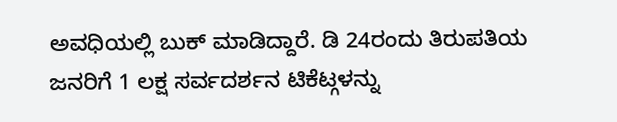ಅವಧಿಯಲ್ಲಿ ಬುಕ್ ಮಾಡಿದ್ದಾರೆ. ಡಿ 24ರಂದು ತಿರುಪತಿಯ ಜನರಿಗೆ 1 ಲಕ್ಷ ಸರ್ವದರ್ಶನ ಟಿಕೆಟ್ಗಳನ್ನು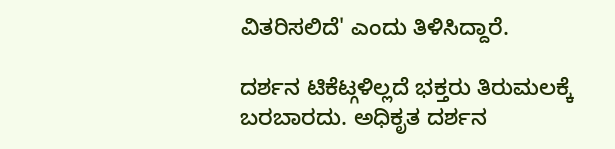ವಿತರಿಸಲಿದೆ' ಎಂದು ತಿಳಿಸಿದ್ದಾರೆ.

ದರ್ಶನ ಟಿಕೆಟ್ಗಳಿಲ್ಲದೆ ಭಕ್ತರು ತಿರುಮಲಕ್ಕೆ ಬರಬಾರದು. ಅಧಿಕೃತ ದರ್ಶನ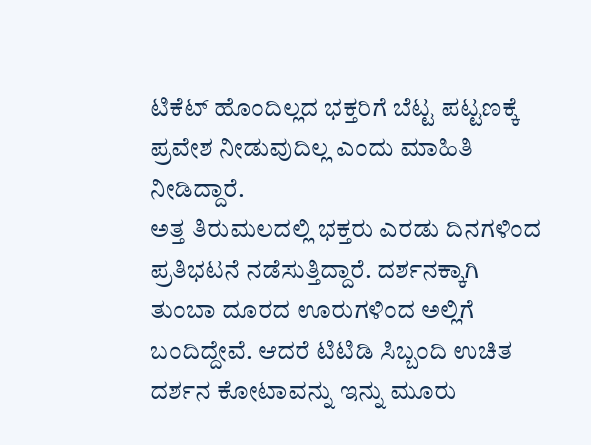ಟಿಕೆಟ್ ಹೊಂದಿಲ್ಲದ ಭಕ್ತರಿಗೆ ಬೆಟ್ಟ ಪಟ್ಟಣಕ್ಕೆ ಪ್ರವೇಶ ನೀಡುವುದಿಲ್ಲ ಎಂದು ಮಾಹಿತಿ ನೀಡಿದ್ದಾರೆ.
ಅತ್ತ ತಿರುಮಲದಲ್ಲಿ ಭಕ್ತರು ಎರಡು ದಿನಗಳಿಂದ ಪ್ರತಿಭಟನೆ ನಡೆಸುತ್ತಿದ್ದಾರೆ. ದರ್ಶನಕ್ಕಾಗಿ ತುಂಬಾ ದೂರದ ಊರುಗಳಿಂದ ಅಲ್ಲಿಗೆ ಬಂದಿದ್ದೇವೆ. ಆದರೆ ಟಿಟಿಡಿ ಸಿಬ್ಬಂದಿ ಉಚಿತ ದರ್ಶನ ಕೋಟಾವನ್ನು ಇನ್ನು ಮೂರು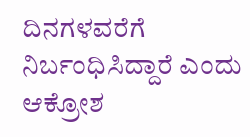ದಿನಗಳವರೆಗೆ ನಿರ್ಬಂಧಿಸಿದ್ದಾರೆ ಎಂದು ಆಕ್ರೋಶ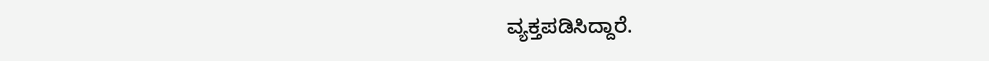ವ್ಯಕ್ತಪಡಿಸಿದ್ದಾರೆ.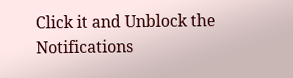Click it and Unblock the Notifications